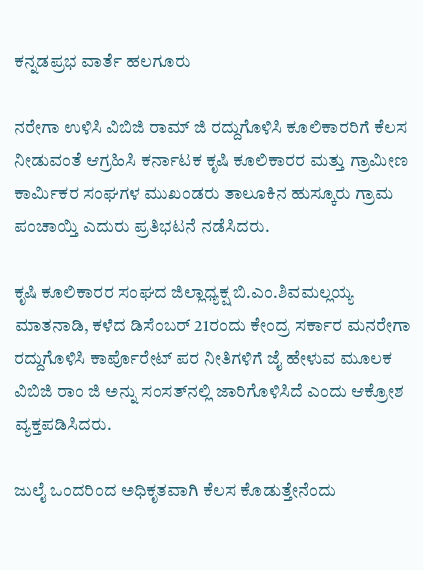ಕನ್ನಡಪ್ರಭ ವಾರ್ತೆ ಹಲಗೂರು

ನರೇಗಾ ಉಳಿಸಿ ವಿಬಿಜಿ ರಾಮ್ ಜಿ ರದ್ದುಗೊಳಿಸಿ ಕೂಲಿಕಾರರಿಗೆ ಕೆಲಸ ನೀಡುವಂತೆ ಆಗ್ರಹಿಸಿ ಕರ್ನಾಟಕ ಕೃಷಿ ಕೂಲಿಕಾರರ ಮತ್ತು ಗ್ರಾಮೀಣ ಕಾರ್ಮಿಕರ ಸಂಘಗಳ ಮುಖಂಡರು ತಾಲೂಕಿನ ಹುಸ್ಕೂರು ಗ್ರಾಮ ಪಂಚಾಯ್ತಿ ಎದುರು ಪ್ರತಿಭಟನೆ ನಡೆಸಿದರು.

ಕೃಷಿ ಕೂಲಿಕಾರರ ಸಂಘದ ಜಿಲ್ಲಾಧ್ಯಕ್ಷ ಬಿ.ಎಂ.ಶಿವಮಲ್ಲಯ್ಯ ಮಾತನಾಡಿ, ಕಳೆದ ಡಿಸೆಂಬರ್ 21ರಂದು ಕೇಂದ್ರ ಸರ್ಕಾರ ಮನರೇಗಾ ರದ್ದುಗೊಳಿಸಿ ಕಾರ್ಪೊರೇಟ್ ಪರ ನೀತಿಗಳಿಗೆ ಜೈ ಹೇಳುವ ಮೂಲಕ ವಿಬಿಜಿ ರಾಂ ಜಿ ಅನ್ನು ಸಂಸತ್‌ನಲ್ಲಿ ಜಾರಿಗೊಳಿಸಿದೆ ಎಂದು ಆಕ್ರೋಶ ವ್ಯಕ್ತಪಡಿಸಿದರು.

ಜುಲೈ ಒಂದರಿಂದ ಅಧಿಕೃತವಾಗಿ ಕೆಲಸ ಕೊಡುತ್ತೇನೆಂದು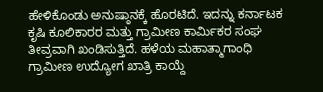ಹೇಳಿಕೊಂಡು ಅನುಷ್ಠಾನಕ್ಕೆ ಹೊರಟಿದೆ. ಇದನ್ನು ಕರ್ನಾಟಕ ಕೃಷಿ ಕೂಲಿಕಾರರ ಮತ್ತು ಗ್ರಾಮೀಣ ಕಾರ್ಮಿಕರ ಸಂಘ ತೀವ್ರವಾಗಿ ಖಂಡಿಸುತ್ತಿದೆ. ಹಳೆಯ ಮಹಾತ್ಮಾಗಾಂಧಿ ಗ್ರಾಮೀಣ ಉದ್ಯೋಗ ಖಾತ್ರಿ ಕಾಯ್ದೆ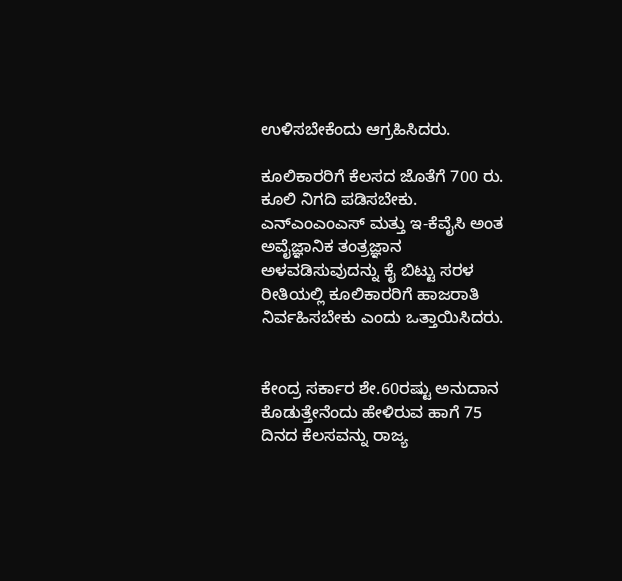ಉಳಿಸಬೇಕೆಂದು ಆಗ್ರಹಿಸಿದರು.

ಕೂಲಿಕಾರರಿಗೆ ಕೆಲಸದ ಜೊತೆಗೆ 700 ರು. ಕೂಲಿ ನಿಗದಿ ಪಡಿಸಬೇಕು. ಎನ್‌ಎಂಎಂಎಸ್ ಮತ್ತು ಇ-ಕೆವೈಸಿ ಅಂತ ಅವೈಜ್ಞಾನಿಕ ತಂತ್ರಜ್ಞಾನ ಅಳವಡಿಸುವುದನ್ನು ಕೈ ಬಿಟ್ಟು ಸರಳ ರೀತಿಯಲ್ಲಿ ಕೂಲಿಕಾರರಿಗೆ ಹಾಜರಾತಿ ನಿರ್ವಹಿಸಬೇಕು ಎಂದು ಒತ್ತಾಯಿಸಿದರು.


ಕೇಂದ್ರ ಸರ್ಕಾರ ಶೇ.60ರಷ್ಟು ಅನುದಾನ ಕೊಡುತ್ತೇನೆಂದು ಹೇಳಿರುವ ಹಾಗೆ 75 ದಿನದ ಕೆಲಸವನ್ನು ರಾಜ್ಯ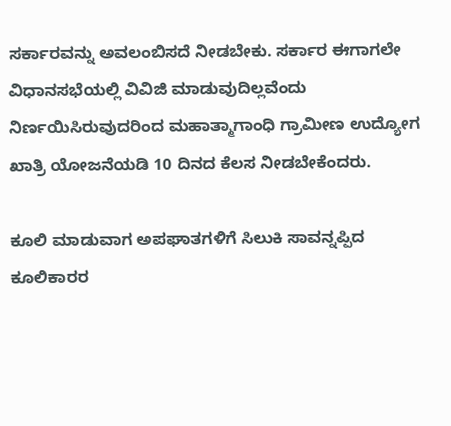ಸರ್ಕಾರವನ್ನು ಅವಲಂಬಿಸದೆ ನೀಡಬೇಕು. ಸರ್ಕಾರ ಈಗಾಗಲೇ ವಿಧಾನಸಭೆಯಲ್ಲಿ ವಿವಿಜಿ ಮಾಡುವುದಿಲ್ಲವೆಂದು ನಿರ್ಣಯಿಸಿರುವುದರಿಂದ ಮಹಾತ್ಮಾಗಾಂಧಿ ಗ್ರಾಮೀಣ ಉದ್ಯೋಗ ಖಾತ್ರಿ ಯೋಜನೆಯಡಿ 10 ದಿನದ ಕೆಲಸ ನೀಡಬೇಕೆಂದರು.

ಕೂಲಿ ಮಾಡುವಾಗ ಅಪಘಾತಗಳಿಗೆ ಸಿಲುಕಿ ಸಾವನ್ನಪ್ಪಿದ ಕೂಲಿಕಾರರ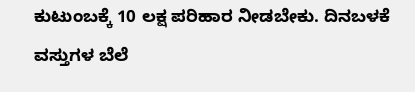ಕುಟುಂಬಕ್ಕೆ 10 ಲಕ್ಷ ಪರಿಹಾರ ನೀಡಬೇಕು. ದಿನಬಳಕೆ ವಸ್ತುಗಳ ಬೆಲೆ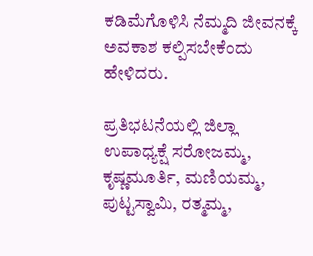ಕಡಿಮೆಗೊಳಿಸಿ ನೆಮ್ಮದಿ ಜೀವನಕ್ಕೆ ಅವಕಾಶ ಕಲ್ಪಿಸಬೇಕೆಂದು ಹೇಳಿದರು.

ಪ್ರತಿಭಟನೆಯಲ್ಲಿ ಜಿಲ್ಲಾ ಉಪಾಧ್ಯಕ್ಷೆ ಸರೋಜಮ್ಮ, ಕೃಷ್ಣಮೂರ್ತಿ, ಮಣಿಯಮ್ಮ, ಪುಟ್ಟಸ್ವಾಮಿ, ರತ್ಮಮ್ಮ,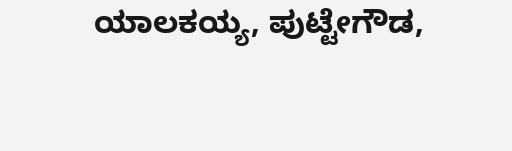ಯಾಲಕಯ್ಯ, ಪುಟ್ಟೇಗೌಡ,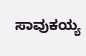ಸಾವುಕಯ್ಯ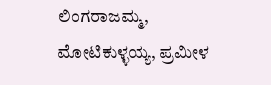ಲಿಂಗರಾಜಮ್ಮ, ಮೋಟಿಕುಳ್ಳಯ್ಯ, ಪ್ರಮೀಳ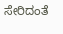ಸೇರಿದಂತೆ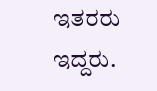ಇತರರು ಇದ್ದರು.